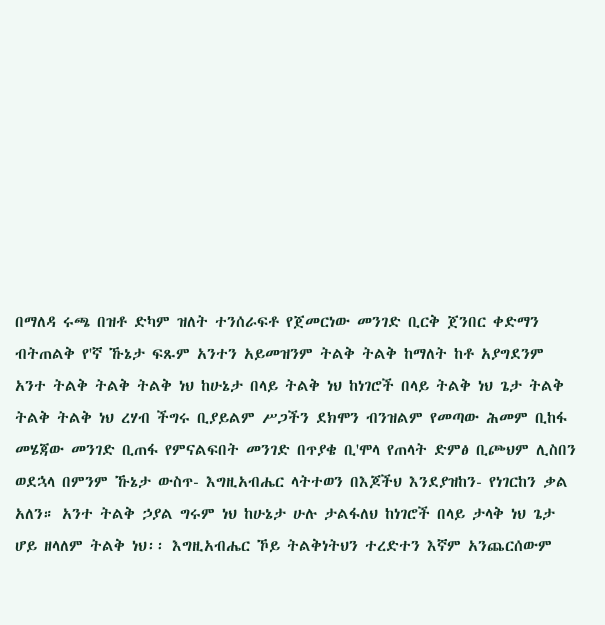በማለዳ ሩጫ በዝቶ ድካም ዝለት ተንሰራፍቶ የጀመርነው መንገድ ቢርቅ ጀንበር ቀድማን ብትጠልቅ የ'ኛ ኹኔታ ፍጹም አንተን አይመዝንም ትልቅ ትልቅ ከማለት ከቶ አያግደንም አንተ ትልቅ ትልቅ ትልቅ ነህ ከሁኔታ በላይ ትልቅ ነህ ከነገሮች በላይ ትልቅ ነህ ጌታ ትልቅ ትልቅ ትልቅ ነህ ረሃብ ችግሩ ቢያይልም ሥጋችን ደክሞን ብንዝልም የመጣው ሕመም ቢከፋ መሄጃው መንገድ ቢጠፋ የምናልፍበት መንገድ በጥያቄ ቢ'ሞላ የጠላት ድምፅ ቢጮህም ሊስበን ወደኋላ በምንም ኹኔታ ውስጥ- እግዚአብሔር ላትተወን በእጆችህ እንደያዝከን- የነገርከን ቃል አለን። አንተ ትልቅ ኃያል ግሩም ነህ ከሁኔታ ሁሉ ታልፋለህ ከነገሮች በላይ ታላቅ ነህ ጌታ ሆይ ዘላለም ትልቅ ነህ፡፡ እግዚአብሔር ኾይ ትልቅነትህን ተረድተን እኛም አንጨርሰውም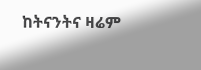ከትናንትና ዛሬም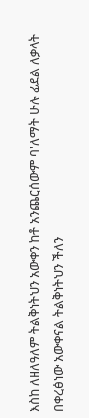እስከ ለዘለዓለም ትልቅነትህን አውቀን ከቶ አንጨርሰውም ባ'ለማት ሁሉ ፊደል ለቃላት በቀረፅነው አውቀናል ትልቅነትህን ችለን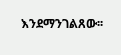እንደማንገልጸው፡፡